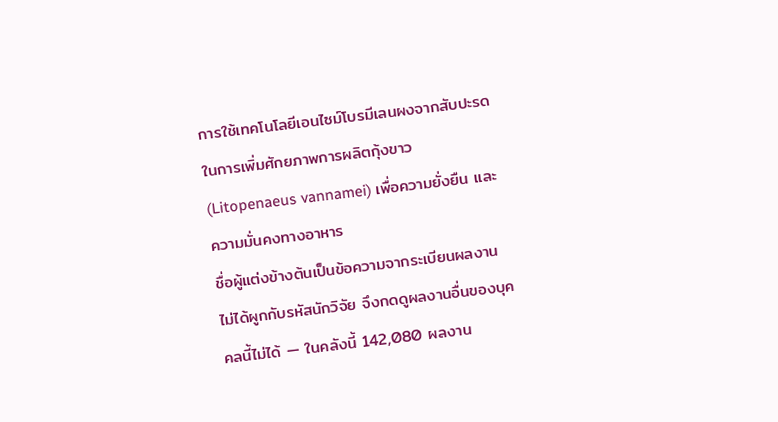การใช้เทคโนโลยีเอนไซม์โบรมีเลนผงจากสับปะรดในการเพิ่มศักยภาพการผลิตกุ้งขาว (Litopenaeus vannamei) เพื่อความยั่งยืน และความมั่นคงทางอาหาร
ชื่อผู้แต่งข้างต้นเป็นข้อความจากระเบียนผลงาน ไม่ได้ผูกกับรหัสนักวิจัย จึงกดดูผลงานอื่นของบุคคลนี้ไม่ได้ — ในคลังนี้ 142,080 ผลงาน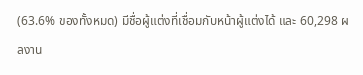(63.6% ของทั้งหมด) มีชื่อผู้แต่งที่เชื่อมกับหน้าผู้แต่งได้ และ 60,298 ผลงาน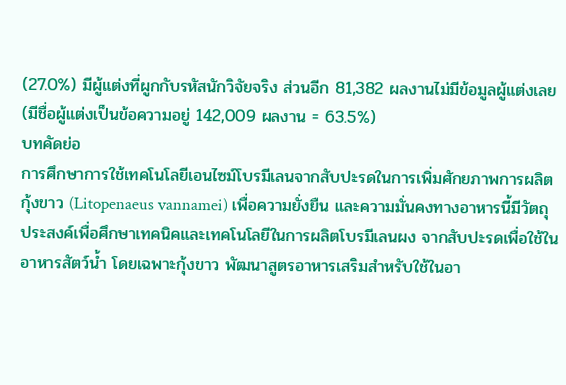(27.0%) มีผู้แต่งที่ผูกกับรหัสนักวิจัยจริง ส่วนอีก 81,382 ผลงานไม่มีข้อมูลผู้แต่งเลย (มีชื่อผู้แต่งเป็นข้อความอยู่ 142,009 ผลงาน = 63.5%)
บทคัดย่อ
การศึกษาการใช้เทคโนโลยีเอนไซม์โบรมีเลนจากสับปะรดในการเพิ่มศักยภาพการผลิตกุ้งขาว (Litopenaeus vannamei) เพื่อความยั่งยืน และความมั่นคงทางอาหารนี้มีวัตถุประสงค์เพื่อศึกษาเทคนิคและเทคโนโลยีในการผลิตโบรมีเลนผง จากสับปะรดเพื่อใช้ในอาหารสัตว์น้ำ โดยเฉพาะกุ้งขาว พัฒนาสูตรอาหารเสริมสำหรับใช้ในอา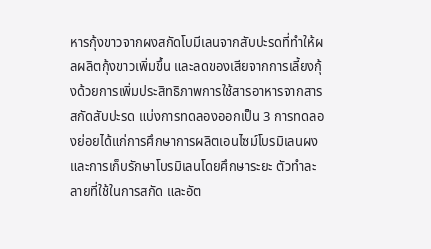หารกุ้งขาวจากผงสกัดโบมีเลนจากสับปะรดที่ทำให้ผลผลิตกุ้งขาวเพิ่มขึ้น และลดของเสียจากการเลี้ยงกุ้งด้วยการเพิ่มประสิทธิภาพการใช้สารอาหารจากสารสกัดสับปะรด แบ่งการทดลองออกเป็น 3 การทดลองย่อยได้แก่การศึกษาการผลิตเอนไซม์โบรมิเลนผง และการเก็บรักษาโบรมิเลนโดยศึกษาระยะ ตัวทำละลายที่ใช้ในการสกัด และอัต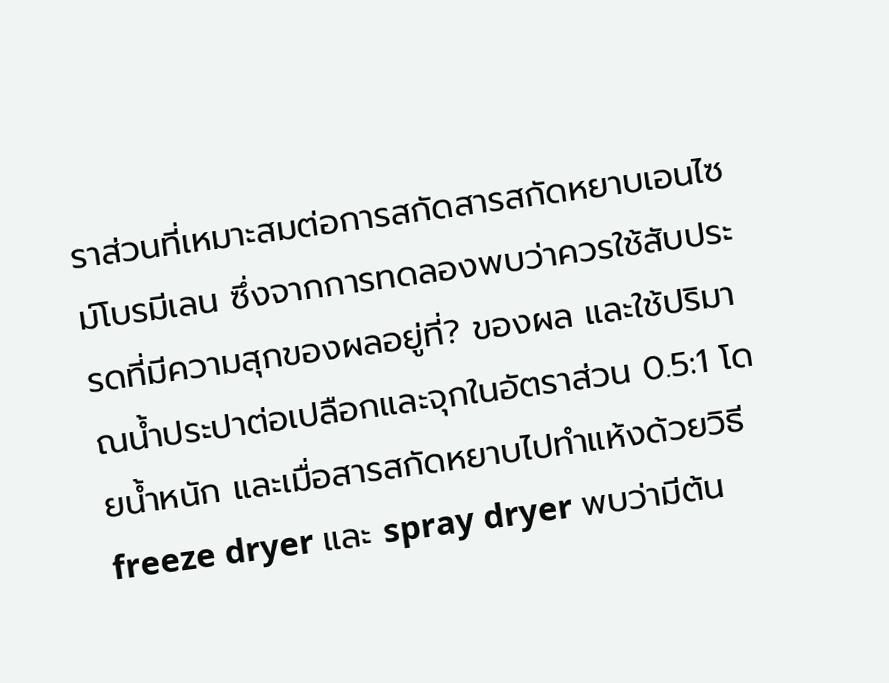ราส่วนที่เหมาะสมต่อการสกัดสารสกัดหยาบเอนไซม์โบรมีเลน ซึ่งจากการทดลองพบว่าควรใช้สับประรดที่มีความสุกของผลอยู่ที่? ของผล และใช้ปริมาณน้ำประปาต่อเปลือกและจุกในอัตราส่วน 0.5:1 โดยน้ำหนัก และเมื่อสารสกัดหยาบไปทำแห้งด้วยวิธี freeze dryer และ spray dryer พบว่ามีต้น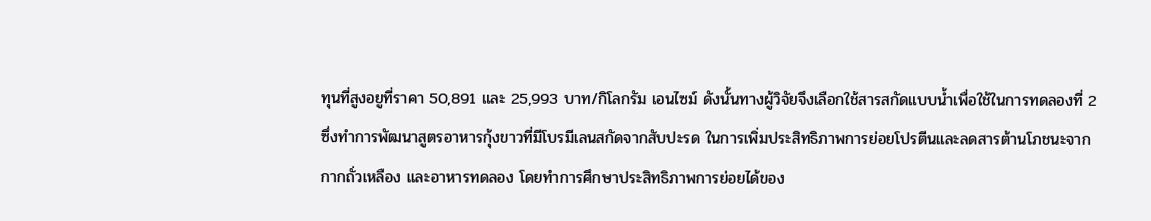ทุนที่สูงอยูที่ราคา 50,891 และ 25,993 บาท/กิโลกรัม เอนไซม์ ดังนั้นทางผู้วิจัยจึงเลือกใช้สารสกัดแบบน้ำเพื่อใช้ในการทดลองที่ 2 ซึ่งทำการพัฒนาสูตรอาหารกุ้งขาวที่มีโบรมีเลนสกัดจากสับปะรด ในการเพิ่มประสิทธิภาพการย่อยโปรตีนและลดสารต้านโภชนะจากกากถั่วเหลือง และอาหารทดลอง โดยทำการศึกษาประสิทธิภาพการย่อยได้ของ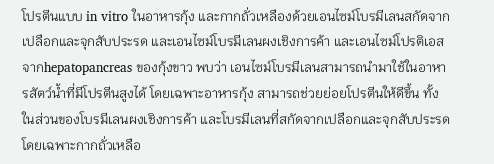โปรตีนแบบ in vitro ในอาหารกุ้ง และกากถั่วเหลืองด้วยเอนไซม์โบรมีเลนสกัดจากเปลือกและจุกสับประรด และเอนไซม์โบรมีเลนผงเชิงการค้า และเอนไซม์โปรติเอสจากhepatopancreas ของกุ้งขาว พบว่า เอนไซม์โบรมีเลนสามารถนำมาใช้ในอาหารสัตว์น้ำที่มีโปรตีนสูงได้ โดยเฉพาะอาหารกุ้ง สามารถช่วยย่อยโปรตีนให้ดีขึ้น ทั้งในส่วนของโบรมีเลนผงเชิงการค้า และโบรมีเลนที่สกัดจากเปลือกและจุกสับประรด โดยเฉพาะกากถั่วเหลือ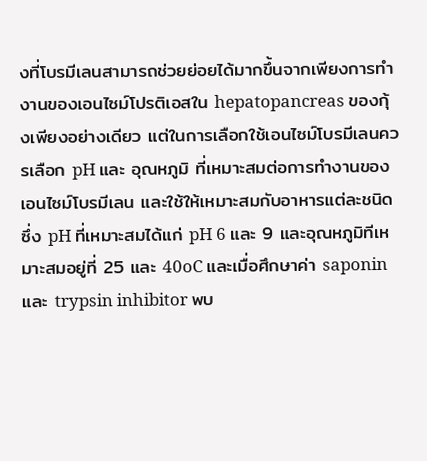งที่โบรมีเลนสามารถช่วยย่อยได้มากขึ้นจากเพียงการทำงานของเอนไซม์โปรติเอสใน hepatopancreas ของกุ้งเพียงอย่างเดียว แต่ในการเลือกใช้เอนไซม์โบรมีเลนควรเลือก pH และ อุณหภูมิ ที่เหมาะสมต่อการทำงานของเอนไซม์โบรมีเลน และใช้ให้เหมาะสมกับอาหารแต่ละชนิดซึ่ง pH ที่เหมาะสมได้แก่ pH 6 และ 9 และอุณหภูมิทีเหมาะสมอยู่ที่ 25 และ 40oC และเมื่อศึกษาค่า saponin และ trypsin inhibitor พบ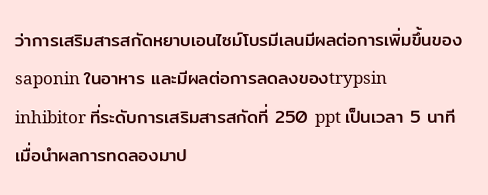ว่าการเสริมสารสกัดหยาบเอนไซม์โบรมีเลนมีผลต่อการเพิ่มขึ้นของ saponin ในอาหาร และมีผลต่อการลดลงของtrypsin inhibitor ที่ระดับการเสริมสารสกัดที่ 250 ppt เป็นเวลา 5 นาที เมื่อนำผลการทดลองมาป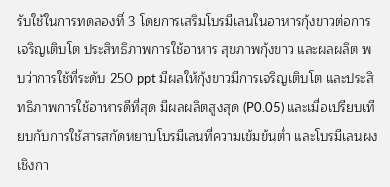รับใช้ในการทดลองที่ 3 โดยการเสริมโบรมีเลนในอาหารกุ้งขาวต่อการเจริญเติบโต ประสิทธิภาพการใช้อาหาร สุขภาพกุ้งขาว และผลผลิต พบว่าการใช้ที่ระดับ 250 ppt มีผลให้กุ้งขาวมีการเจริญเติบโต และประสิทธิภาพการใช้อาหารดีที่สุด มีผลผลิตสูงสุด (P0.05) และเมื่อเปรียบเทียบกับการใช้สารสกัดหยาบโบรมีเลนที่ความเข้มข้นต่ำ และโบรมีเลนผงเชิงกา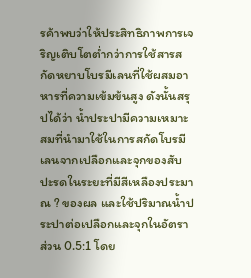รค้าพบว่าให้ประสิทธิภาพการเจริญเติบโตต่ำกว่าการใช้สารสกัดหยาบโบรมีเลนที่ใช้ผสมอาหารที่ความเข้มข้นสูง ดังนั้นสรุปได้ว่า น้ำประปามีความเหมาะสมที่นำมาใช้ในการสกัดโบรมีเลนจากเปลือกและจุกของสับปะรดในระยะที่มีสีเหลืองประมาณ ? ของผล และใช้ปริมาณน้ำประปาต่อเปลือกและจุกในอัตราส่วน 0.5:1 โดย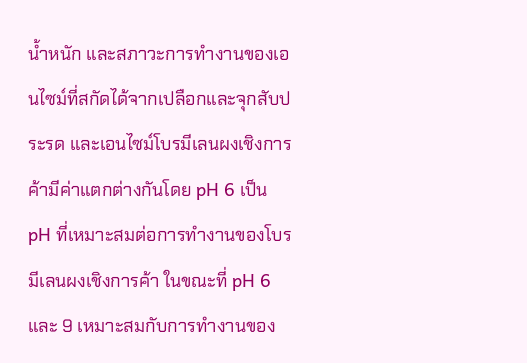น้ำหนัก และสภาวะการทำงานของเอนไซม์ที่สกัดได้จากเปลือกและจุกสับประรด และเอนไซม์โบรมีเลนผงเชิงการค้ามีค่าแตกต่างกันโดย pH 6 เป็น pH ที่เหมาะสมต่อการทำงานของโบรมีเลนผงเชิงการค้า ในขณะที่ pH 6 และ 9 เหมาะสมกับการทำงานของ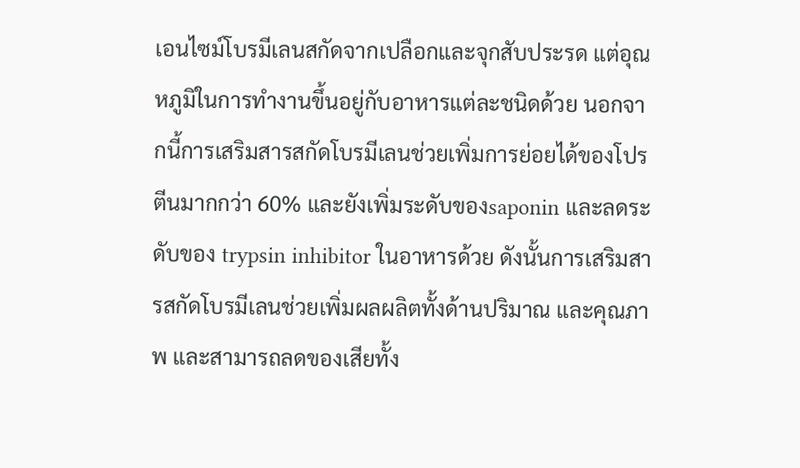เอนไซม์โบรมีเลนสกัดจากเปลือกและจุกสับประรด แต่อุณหภูมิในการทำงานขึ้นอยู่กับอาหารแต่ละชนิดด้วย นอกจากนี้การเสริมสารสกัดโบรมีเลนช่วยเพิ่มการย่อยได้ของโปรตีนมากกว่า 60% และยังเพิ่มระดับของsaponin และลดระดับของ trypsin inhibitor ในอาหารด้วย ดังนั้นการเสริมสารสกัดโบรมีเลนช่วยเพิ่มผลผลิตทั้งด้านปริมาณ และคุณภาพ และสามารถลดของเสียทั้ง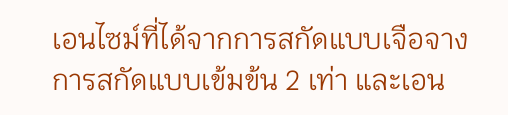เอนไซม์ที่ได้จากการสกัดแบบเจือจาง การสกัดแบบเข้มข้น 2 เท่า และเอน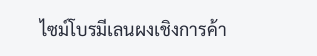ไซม์โบรมีเลนผงเชิงการค้า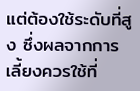แต่ต้องใช้ระดับที่สูง ซึ่งผลจากการเลี้ยงควรใช้ที่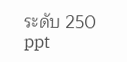ระดับ 250 ppt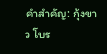คำสำคัญ: กุ้งขาว โบร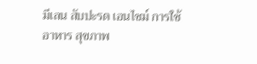มีเลน สับปะรด เอนไซม์ การใช้อาหาร สุขภาพ